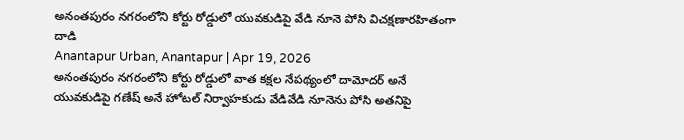అనంతపురం నగరంలోని కోర్టు రోడ్డులో యువకుడిపై వేడి నూనె పోసి విచక్షణారహితంగా దాడి
Anantapur Urban, Anantapur | Apr 19, 2026
అనంతపురం నగరంలోని కోర్టు రోడ్డులో వాత కక్షల నేపథ్యంలో దామోదర్ అనే యువకుడిపై గణేష్ అనే హోటల్ నిర్వాహకుడు వేడివేడి నూనెను పోసి అతనిపై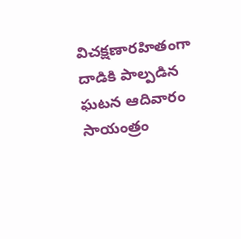విచక్షణారహితంగా దాడికి పాల్పడిన ఘటన ఆదివారం సాయంత్రం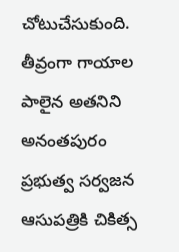చోటుచేసుకుంది. తీవ్రంగా గాయాల పాలైన అతనిని అనంతపురం ప్రభుత్వ సర్వజన ఆసుపత్రికి చికిత్స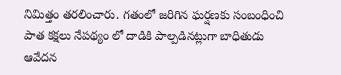నిమిత్తం తరలించారు. గతంలో జరిగిన ఘర్షణకు సంబంధించి పాత కక్షలు నేపథ్యం లో దాడికి పాల్పడినట్లుగా బాధితుడు ఆవేదన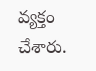వ్యక్తం చేశారు.